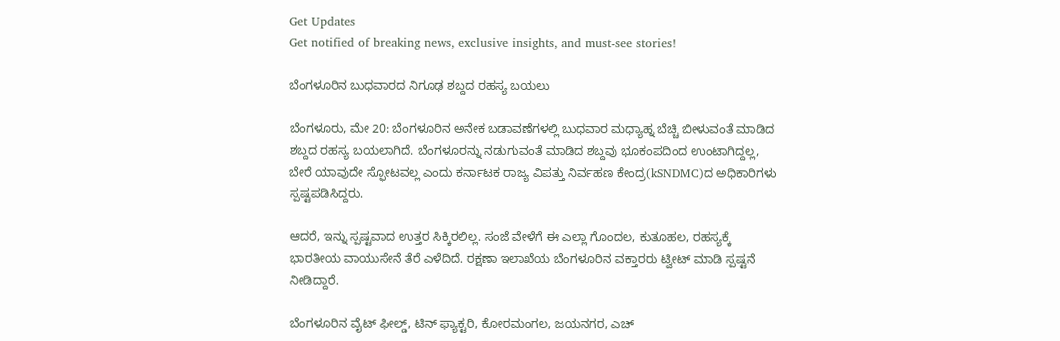Get Updates
Get notified of breaking news, exclusive insights, and must-see stories!

ಬೆಂಗಳೂರಿನ ಬುಧವಾರದ ನಿಗೂಢ ಶಬ್ದದ ರಹಸ್ಯ ಬಯಲು

ಬೆಂಗಳೂರು, ಮೇ 20: ಬೆಂಗಳೂರಿನ ಅನೇಕ ಬಡಾವಣೆಗಳಲ್ಲಿ ಬುಧವಾರ ಮಧ್ಯಾಹ್ನ ಬೆಚ್ಚಿ ಬೀಳುವಂತೆ ಮಾಡಿದ ಶಬ್ದದ ರಹಸ್ಯ ಬಯಲಾಗಿದೆ. ಬೆಂಗಳೂರನ್ನು ನಡುಗುವಂತೆ ಮಾಡಿದ ಶಬ್ದವು ಭೂಕಂಪದಿಂದ ಉಂಟಾಗಿದ್ದಲ್ಲ, ಬೇರೆ ಯಾವುದೇ ಸ್ಫೋಟವಲ್ಲ ಎಂದು ಕರ್ನಾಟಕ ರಾಜ್ಯ ವಿಪತ್ತು ನಿರ್ವಹಣ ಕೇಂದ್ರ(kSNDMC)ದ ಅಧಿಕಾರಿಗಳು ಸ್ಪಷ್ಟಪಡಿಸಿದ್ದರು.

ಆದರೆ, ಇನ್ನು ಸ್ಪಷ್ಟವಾದ ಉತ್ತರ ಸಿಕ್ಕಿರಲಿಲ್ಲ. ಸಂಜೆ ವೇಳೆಗೆ ಈ ಎಲ್ಲಾ ಗೊಂದಲ, ಕುತೂಹಲ, ರಹಸ್ಯಕ್ಕೆ ಭಾರತೀಯ ವಾಯುಸೇನೆ ತೆರೆ ಎಳೆದಿದೆ. ರಕ್ಷಣಾ ಇಲಾಖೆಯ ಬೆಂಗಳೂರಿನ ವಕ್ತಾರರು ಟ್ವೀಟ್ ಮಾಡಿ ಸ್ಪಷ್ಟನೆ ನೀಡಿದ್ದಾರೆ.

ಬೆಂಗಳೂರಿನ ವೈಟ್ ಫೀಲ್ಡ್, ಟಿನ್ ಫ್ಯಾಕ್ಟರಿ, ಕೋರಮಂಗಲ, ಜಯನಗರ, ಎಚ್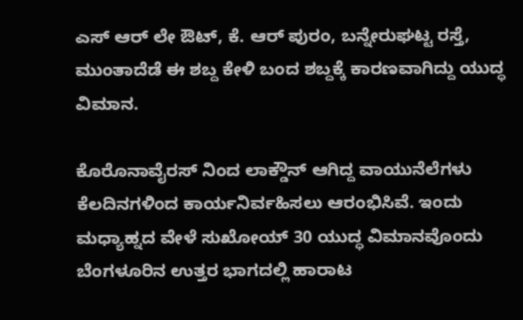ಎಸ್ ಆರ್ ಲೇ ಔಟ್, ಕೆ. ಆರ್ ಪುರಂ, ಬನ್ನೇರುಘಟ್ಟ ರಸ್ತೆ, ಮುಂತಾದೆಡೆ ಈ ಶಬ್ದ ಕೇಳಿ ಬಂದ ಶಬ್ದಕ್ಕೆ ಕಾರಣವಾಗಿದ್ದು ಯುದ್ಧ ವಿಮಾನ.

ಕೊರೊನಾವೈರಸ್ ನಿಂದ ಲಾಕ್ಡೌನ್ ಆಗಿದ್ದ ವಾಯುನೆಲೆಗಳು ಕೆಲದಿನಗಳಿಂದ ಕಾರ್ಯನಿರ್ವಹಿಸಲು ಆರಂಭಿಸಿವೆ. ಇಂದು ಮಧ್ಯಾಹ್ನದ ವೇಳೆ ಸುಖೋಯ್ 30 ಯುದ್ಧ ವಿಮಾನವೊಂದು ಬೆಂಗಳೂರಿನ ಉತ್ತರ ಭಾಗದಲ್ಲಿ ಹಾರಾಟ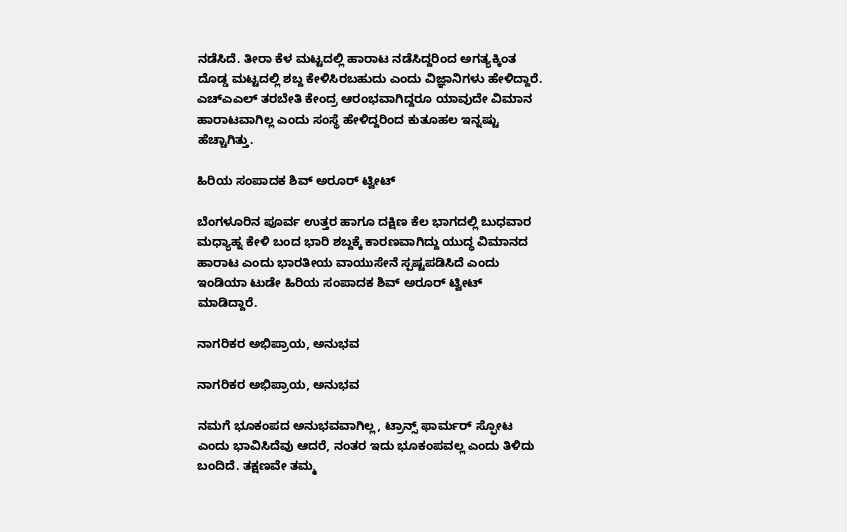ನಡೆಸಿದೆ. ತೀರಾ ಕೆಳ ಮಟ್ಟದಲ್ಲಿ ಹಾರಾಟ ನಡೆಸಿದ್ದರಿಂದ ಅಗತ್ಯಕ್ಕಿಂತ ದೊಡ್ಡ ಮಟ್ಟದಲ್ಲಿ ಶಬ್ದ ಕೇಳಿಸಿರಬಹುದು ಎಂದು ವಿಜ್ಞಾನಿಗಳು ಹೇಳಿದ್ದಾರೆ. ಎಚ್ಎಎಲ್ ತರಬೇತಿ ಕೇಂದ್ರ ಆರಂಭವಾಗಿದ್ದರೂ ಯಾವುದೇ ವಿಮಾನ ಹಾರಾಟವಾಗಿಲ್ಲ ಎಂದು ಸಂಸ್ಥೆ ಹೇಳಿದ್ದರಿಂದ ಕುತೂಹಲ ಇನ್ನಷ್ಟು ಹೆಚ್ಚಾಗಿತ್ತು.

ಹಿರಿಯ ಸಂಪಾದಕ ಶಿವ್ ಅರೂರ್ ಟ್ವೀಟ್

ಬೆಂಗಳೂರಿನ ಪೂರ್ವ ಉತ್ತರ ಹಾಗೂ ದಕ್ಷಿಣ ಕೆಲ ಭಾಗದಲ್ಲಿ ಬುಧವಾರ ಮಧ್ಯಾಹ್ನ ಕೇಳಿ ಬಂದ ಭಾರಿ ಶಬ್ದಕ್ಕೆ ಕಾರಣವಾಗಿದ್ದು ಯುದ್ಧ ವಿಮಾನದ ಹಾರಾಟ ಎಂದು ಭಾರತೀಯ ವಾಯುಸೇನೆ ಸ್ಪಷ್ಟಪಡಿಸಿದೆ ಎಂದು ಇಂಡಿಯಾ ಟುಡೇ ಹಿರಿಯ ಸಂಪಾದಕ ಶಿವ್ ಅರೂರ್ ಟ್ವೀಟ್ ಮಾಡಿದ್ದಾರೆ.

ನಾಗರಿಕರ ಅಭಿಪ್ರಾಯ, ಅನುಭವ

ನಾಗರಿಕರ ಅಭಿಪ್ರಾಯ, ಅನುಭವ

ನಮಗೆ ಭೂಕಂಪದ ಅನುಭವವಾಗಿಲ್ಲ, ಟ್ರಾನ್ಸ್ ಫಾರ್ಮರ್ ಸ್ಫೋಟ ಎಂದು ಭಾವಿಸಿದೆವು ಆದರೆ, ನಂತರ ಇದು ಭೂಕಂಪವಲ್ಲ ಎಂದು ತಿಳಿದು ಬಂದಿದೆ. ತಕ್ಷಣವೇ ತಮ್ಮ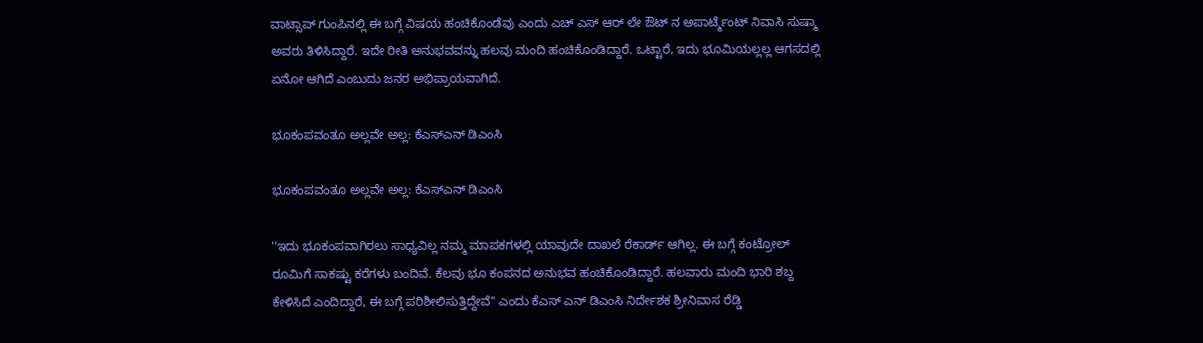ವಾಟ್ಸಾಪ್ ಗುಂಪಿನಲ್ಲಿ ಈ ಬಗ್ಗೆ ವಿಷಯ ಹಂಚಿಕೊಂಡೆವು ಎಂದು ಎಚ್ ಎಸ್ ಆರ್ ಲೇ ಔಟ್ ನ ಅಪಾರ್ಟ್ಮೆಂಟ್ ನಿವಾಸಿ ಸುಷ್ಮಾ ಅವರು ತಿಳಿಸಿದ್ದಾರೆ. ಇದೇ ರೀತಿ ಅನುಭವವನ್ನು ಹಲವು ಮಂದಿ ಹಂಚಿಕೊಂಡಿದ್ದಾರೆ. ಒಟ್ಟಾರೆ, ಇದು ಭೂಮಿಯಲ್ಲಲ್ಲ ಆಗಸದಲ್ಲಿ ಏನೋ ಆಗಿದೆ ಎಂಬುದು ಜನರ ಅಭಿಪ್ರಾಯವಾಗಿದೆ.

ಭೂಕಂಪವಂತೂ ಅಲ್ಲವೇ ಅಲ್ಲ: ಕೆಎಸ್ಎನ್ ಡಿಎಂಸಿ

ಭೂಕಂಪವಂತೂ ಅಲ್ಲವೇ ಅಲ್ಲ: ಕೆಎಸ್ಎನ್ ಡಿಎಂಸಿ

''ಇದು ಭೂಕಂಪವಾಗಿರಲು ಸಾಧ್ಯವಿಲ್ಲ ನಮ್ಮ ಮಾಪಕಗಳಲ್ಲಿ ಯಾವುದೇ ದಾಖಲೆ ರೆಕಾರ್ಡ್ ಆಗಿಲ್ಲ. ಈ ಬಗ್ಗೆ ಕಂಟ್ರೋಲ್ ರೂಮಿಗೆ ಸಾಕಷ್ಟು ಕರೆಗಳು ಬಂದಿವೆ. ಕೆಲವು ಭೂ ಕಂಪನದ ಅನುಭವ ಹಂಚಿಕೊಂಡಿದ್ದಾರೆ. ಹಲವಾರು ಮಂದಿ ಭಾರಿ ಶಬ್ದ ಕೇಳಿಸಿದೆ ಎಂದಿದ್ದಾರೆ, ಈ ಬಗ್ಗೆ ಪರಿಶೀಲಿಸುತ್ತಿದ್ದೇವೆ'' ಎಂದು ಕೆಎಸ್ ಎನ್ ಡಿಎಂಸಿ ನಿರ್ದೇಶಕ ಶ್ರೀನಿವಾಸ ರೆಡ್ಡಿ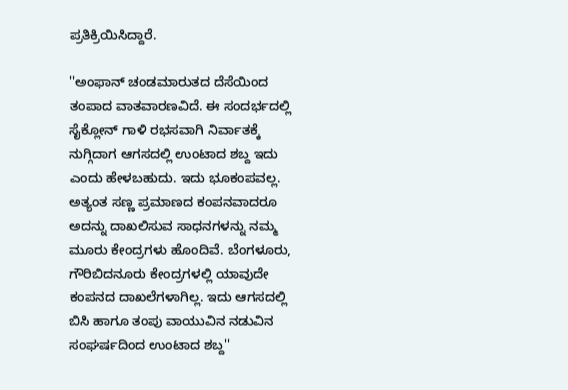ಪ್ರತಿಕ್ರಿಯಿಸಿದ್ದಾರೆ.

''ಅಂಫಾನ್ ಚಂಡಮಾರುತದ ದೆಸೆಯಿಂದ ತಂಪಾದ ವಾತವಾರಣವಿದೆ. ಈ ಸಂದರ್ಭದಲ್ಲಿ ಸೈಕ್ಲೋನ್ ಗಾಳಿ ರಭಸವಾಗಿ ನಿರ್ವಾತಕ್ಕೆ ನುಗ್ಗಿದಾಗ ಆಗಸದಲ್ಲಿ ಉಂಟಾದ ಶಬ್ದ ಇದು ಎಂದು ಹೇಳಬಹುದು. ಇದು ಭೂಕಂಪವಲ್ಲ. ಅತ್ಯಂತ ಸಣ್ಣ ಪ್ರಮಾಣದ ಕಂಪನವಾದರೂ ಅದನ್ನು ದಾಖಲಿಸುವ ಸಾಧನಗಳನ್ನು ನಮ್ಮ ಮೂರು ಕೇಂದ್ರಗಳು ಹೊಂದಿವೆ. ಬೆಂಗಳೂರು, ಗೌರಿಬಿದನೂರು ಕೇಂದ್ರಗಳಲ್ಲಿ ಯಾವುದೇ ಕಂಪನದ ದಾಖಲೆಗಳಾಗಿಲ್ಲ. ಇದು ಆಗಸದಲ್ಲಿ ಬಿಸಿ ಹಾಗೂ ತಂಪು ವಾಯುವಿನ ನಡುವಿನ ಸಂಘರ್ಷದಿಂದ ಉಂಟಾದ ಶಬ್ದ''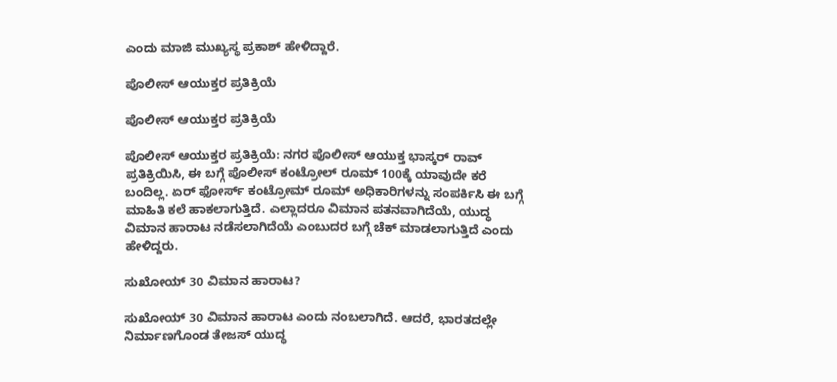ಎಂದು ಮಾಜಿ ಮುಖ್ಯಸ್ಥ ಪ್ರಕಾಶ್ ಹೇಳಿದ್ದಾರೆ.

ಪೊಲೀಸ್ ಆಯುಕ್ತರ ಪ್ರತಿಕ್ರಿಯೆ

ಪೊಲೀಸ್ ಆಯುಕ್ತರ ಪ್ರತಿಕ್ರಿಯೆ

ಪೊಲೀಸ್ ಆಯುಕ್ತರ ಪ್ರತಿಕ್ರಿಯೆ: ನಗರ ಪೊಲೀಸ್ ಆಯುಕ್ತ ಭಾಸ್ಕರ್ ರಾವ್ ಪ್ರತಿಕ್ರಿಯಿಸಿ, ಈ ಬಗ್ಗೆ ಪೊಲೀಸ್ ಕಂಟ್ರೋಲ್ ರೂಮ್ 100ಕ್ಕೆ ಯಾವುದೇ ಕರೆ ಬಂದಿಲ್ಲ. ಏರ್ ಫೋರ್ಸ್ ಕಂಟ್ರೋಮ್ ರೂಮ್ ಅಧಿಕಾರಿಗಳನ್ನು ಸಂಪರ್ಕಿಸಿ ಈ ಬಗ್ಗೆ ಮಾಹಿತಿ ಕಲೆ ಹಾಕಲಾಗುತ್ತಿದೆ. ಎಲ್ಲಾದರೂ ವಿಮಾನ ಪತನವಾಗಿದೆಯೆ, ಯುದ್ಧ ವಿಮಾನ ಹಾರಾಟ ನಡೆಸಲಾಗಿದೆಯೆ ಎಂಬುದರ ಬಗ್ಗೆ ಚೆಕ್ ಮಾಡಲಾಗುತ್ತಿದೆ ಎಂದು ಹೇಳಿದ್ದರು.

ಸುಖೋಯ್ 30 ವಿಮಾನ ಹಾರಾಟ?

ಸುಖೋಯ್ 30 ವಿಮಾನ ಹಾರಾಟ ಎಂದು ನಂಬಲಾಗಿದೆ. ಆದರೆ, ಭಾರತದಲ್ಲೇ ನಿರ್ಮಾಣಗೊಂಡ ತೇಜಸ್ ಯುದ್ಧ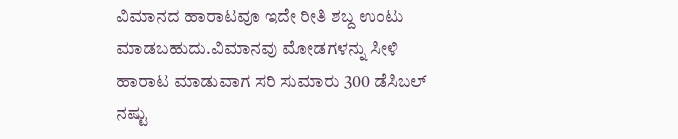ವಿಮಾನದ ಹಾರಾಟವೂ ಇದೇ ರೀತಿ ಶಬ್ದ ಉಂಟು ಮಾಡಬಹುದು.ವಿಮಾನವು ಮೋಡಗಳನ್ನು ಸೀಳಿ ಹಾರಾಟ ಮಾಡುವಾಗ ಸರಿ ಸುಮಾರು 300 ಡೆಸಿಬಲ್ ನಷ್ಟು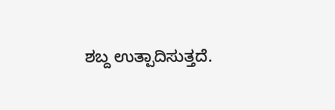ಶಬ್ದ ಉತ್ಪಾದಿಸುತ್ತದೆ.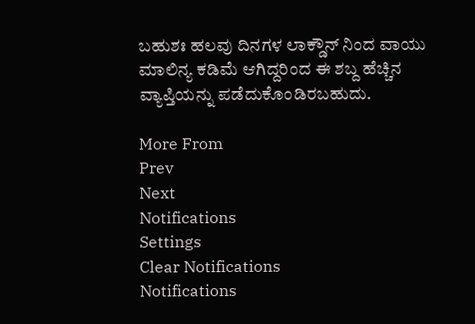ಬಹುಶಃ ಹಲವು ದಿನಗಳ ಲಾಕ್ಡೌನ್ ನಿಂದ ವಾಯು ಮಾಲಿನ್ಯ ಕಡಿಮೆ ಆಗಿದ್ದರಿಂದ ಈ ಶಬ್ದ ಹೆಚ್ಚಿನ ವ್ಯಾಪ್ತಿಯನ್ನು ಪಡೆದುಕೊಂಡಿರಬಹುದು.

More From
Prev
Next
Notifications
Settings
Clear Notifications
Notifications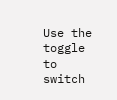Use the toggle to switch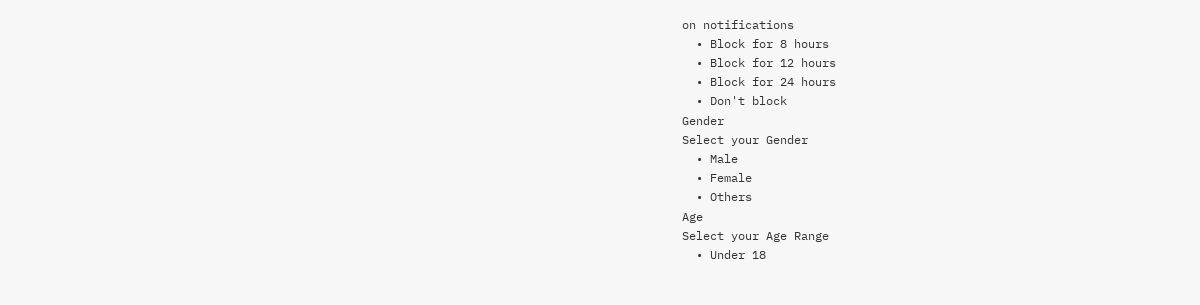on notifications
  • Block for 8 hours
  • Block for 12 hours
  • Block for 24 hours
  • Don't block
Gender
Select your Gender
  • Male
  • Female
  • Others
Age
Select your Age Range
  • Under 18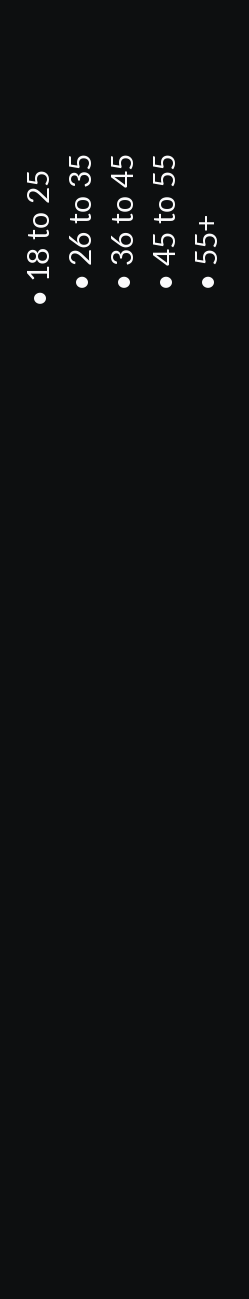• 18 to 25
  • 26 to 35
  • 36 to 45
  • 45 to 55
  • 55+